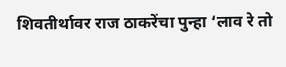शिवतीर्थावर राज ठाकरेंचा पुन्हा ‘लाव रे तो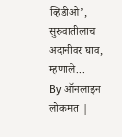व्हिडीओ’, सुरुवातीलाच अदानीवर घाव, म्हणाले...
By ऑनलाइन लोकमत |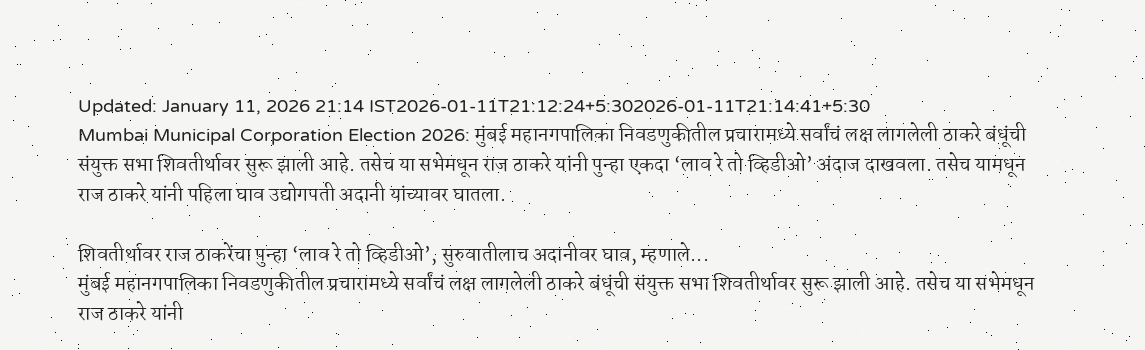Updated: January 11, 2026 21:14 IST2026-01-11T21:12:24+5:302026-01-11T21:14:41+5:30
Mumbai Municipal Corporation Election 2026: मुंबई महानगपालिका निवडणुकीतील प्रचारामध्ये सर्वांचं लक्ष लागलेली ठाकरे बंधूंची संयुक्त सभा शिवतीर्थावर सुरू झाली आहे. तसेच या सभेमधून राज ठाकरे यांनी पुन्हा एकदा ‘लाव रे तो व्हिडीओ’ अंदाज दाखवला. तसेच यामधून राज ठाकरे यांनी पहिला घाव उद्योगपती अदानी यांच्यावर घातला.

शिवतीर्थावर राज ठाकरेंचा पुन्हा ‘लाव रे तो व्हिडीओ’, सुरुवातीलाच अदानीवर घाव, म्हणाले...
मुंबई महानगपालिका निवडणुकीतील प्रचारामध्ये सर्वांचं लक्ष लागलेली ठाकरे बंधूंची संयुक्त सभा शिवतीर्थावर सुरू झाली आहे. तसेच या सभेमधून राज ठाकरे यांनी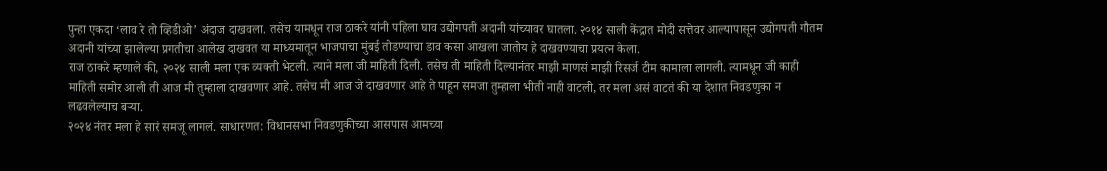पुन्हा एकदा ‘लाव रे तो व्हिडीओ’ अंदाज दाखवला. तसेच यामधून राज ठाकरे यांनी पहिला घाव उद्योगपती अदानी यांच्यावर घातला. २०१४ साली केंद्रात मोदी सत्तेवर आल्यापासून उद्योगपती गौतम अदानी यांच्या झालेल्या प्रगतीचा आलेख दाखवत या माध्यमातून भाजपाचा मुंबई तोडण्याचा डाव कसा आखला जातोय हे दाखवण्याचा प्रयत्न केला.
राज ठाकरे म्हणाले की, २०२४ साली मला एक व्यक्ती भेटली. त्याने मला जी माहिती दिली. तसेच ती माहिती दिल्यानंतर माझी माणसं माझी रिसर्ज टीम कामाला लागली. त्यामधून जी काही माहिती समोर आली ती आज मी तुम्हाला दाखवणार आहे. तसेच मी आज जे दाखवणार आहे ते पाहून समजा तुम्हाला भीती नाही वाटली, तर मला असं वाटतं की या देशात निवडणुका न लढवलेल्याच बऱ्या.
२०२४ नंतर मला हे सारं समजू लागलं. साधारणत: विधानसभा निवडणुकीच्या आसपास आमच्या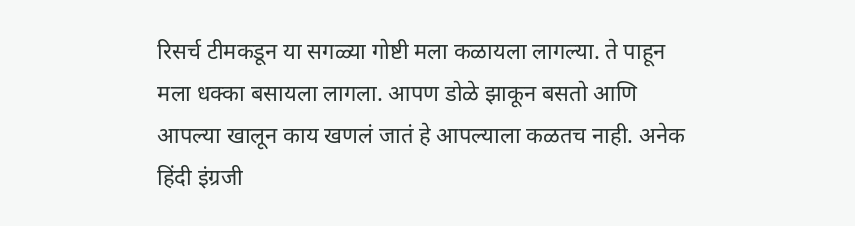रिसर्च टीमकडून या सगळ्या गोष्टी मला कळायला लागल्या. ते पाहून मला धक्का बसायला लागला. आपण डोळे झाकून बसतो आणि आपल्या खालून काय खणलं जातं हे आपल्याला कळतच नाही. अनेक हिंदी इंग्रजी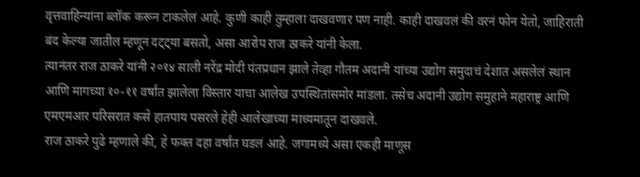वृत्तवाहिन्यांना ब्लॉक करून टाकलेलं आहे. कुणी काही तुम्हाला दाखवणार पण नाही. काही दाखवलं की वरनं फोन येतो, जाहिराती बंद केल्या जातील म्हणून दट्ट्या बसतो, असा आरोप राज ठाकरे यांनी केला.
त्यानंतर राज ठाकरे यांनी २०१४ साली नरेंद्र मोदी पंतप्रधान झाले तेव्हा गौतम अदानी यांच्या उद्योग समुदाचं देशात असलेलं स्थान आणि मागच्या १०-११ वर्षांत झालेला विस्तार याचा आलेख उपस्थितांसमोर मांडला. तसेच अदानी उद्योग समुहाने महाराष्ट्र आणि एमएमआर परिसरात कसे हातपाय पसरले हेही आलेखाच्या माध्यमातून दाखवले.
राज ठाकरे पुढे म्हणाले की, हे फक्त दहा वर्षांत घडलं आहे. जगामध्ये असा एकही माणूस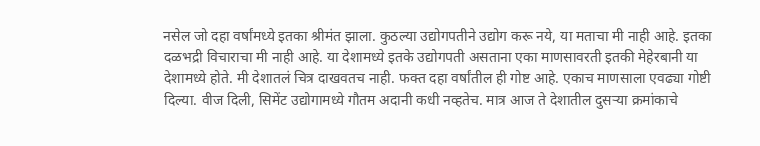नसेल जो दहा वर्षांमध्ये इतका श्रीमंत झाला. कुठल्या उद्योगपतीने उद्योग करू नये, या मताचा मी नाही आहे. इतका दळभद्री विचाराचा मी नाही आहे. या देशामध्ये इतके उद्योगपती असताना एका माणसावरती इतकी मेहेरबानी या देशामध्ये होते. मी देशातलं चित्र दाखवतच नाही. फक्त दहा वर्षांतील ही गोष्ट आहे. एकाच माणसाला एवढ्या गोष्टी दिल्या. वीज दिली, सिमेंट उद्योगामध्ये गौतम अदानी कधी नव्हतेच. मात्र आज ते देशातील दुसऱ्या क्रमांकाचे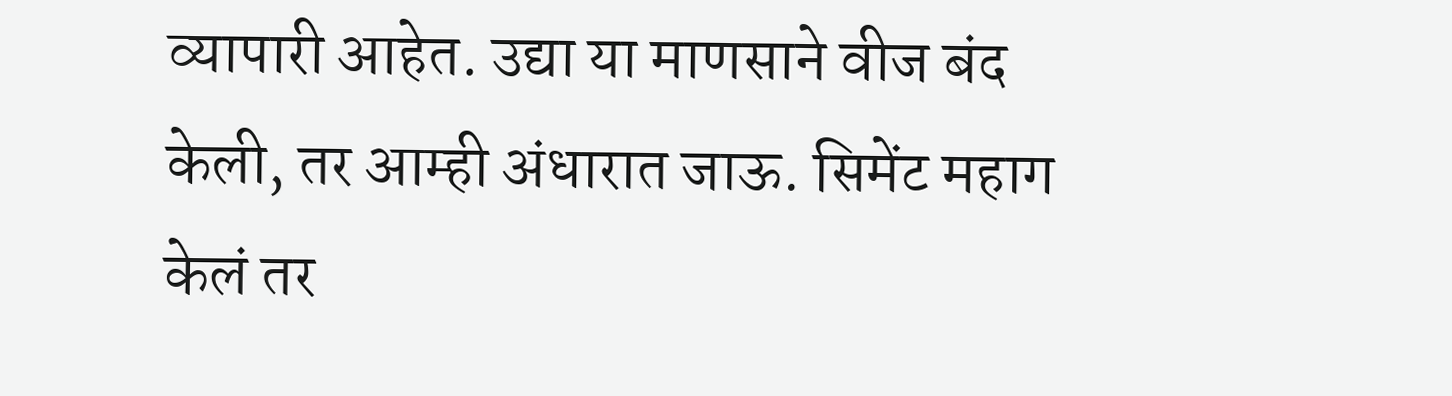व्यापारी आहेत. उद्या या माणसाने वीज बंद केली, तर आम्ही अंधारात जाऊ. सिमेंट महाग केलं तर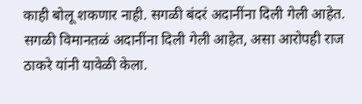काही बोलू शकणार नाही. सगळी बंदरं अदानींना दिली गेली आहेत. सगळी विमानतळं अदानींना दिली गेली आहेत, असा आरोपही राज ठाकरे यांनी यावेळी केला.